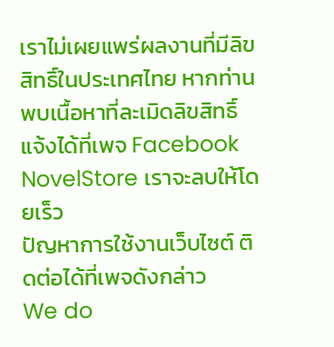เราไม่เผยแพร่ผลงานที่มีลิขสิทธิ์ในประเทศไทย หากท่านพบเนื้อหาที่ละเมิดลิขสิทธิ์ แจ้งได้ที่เพจ Facebook NovelStore เราจะลบให้โดยเร็ว
ปัญหาการใช้งานเว็บไซต์ ติดต่อได้ที่เพจดังกล่าว
We do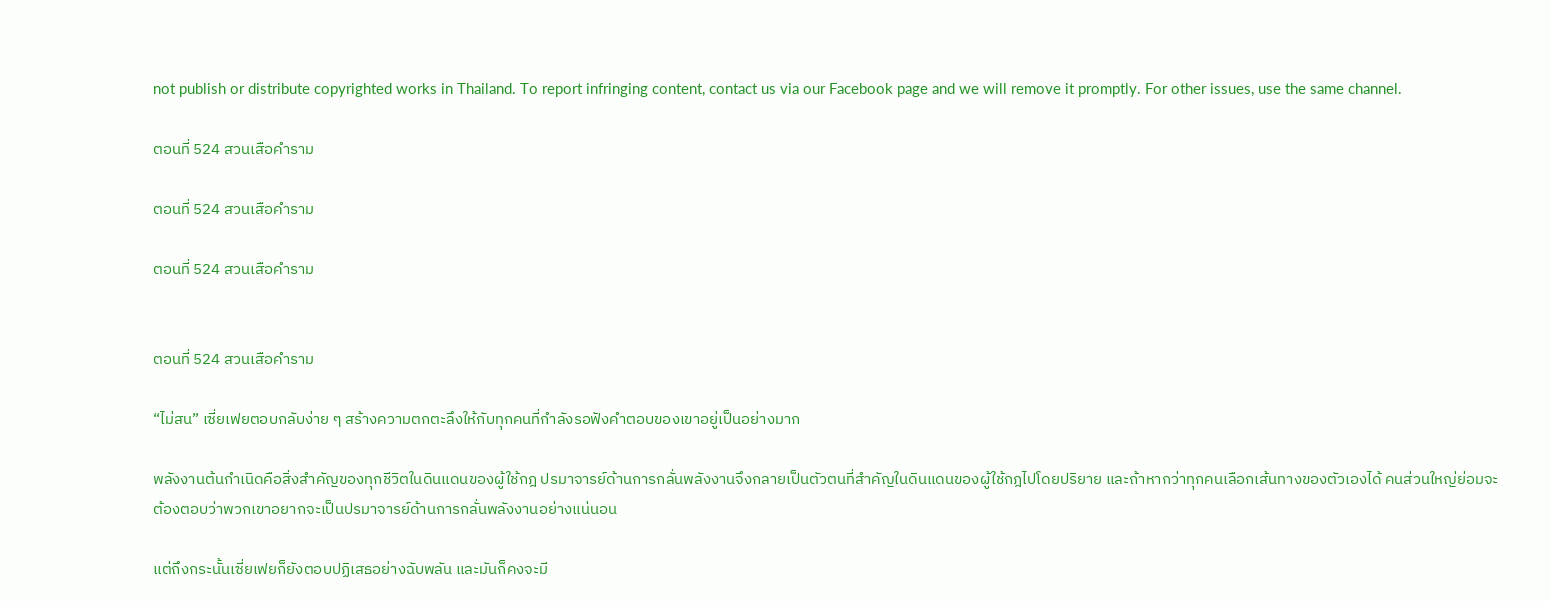not publish or distribute copyrighted works in Thailand. To report infringing content, contact us via our Facebook page and we will remove it promptly. For other issues, use the same channel.

ตอนที่ 524 สวนเสือคำราม

ตอนที่ 524 สวนเสือคำราม

ตอนที่ 524 สวนเสือคำราม


ตอนที่ 524 สวนเสือคำราม

“ไม่สน” เซี่ยเฟยตอบกลับง่าย ๆ สร้างความตกตะลึงให้กับทุกคนที่กำลังรอฟังคำตอบของเขาอยู่เป็นอย่างมาก

พลังงานต้นกำเนิดคือสิ่งสำคัญของทุกชีวิตในดินแดนของผู้ใช้กฎ ปรมาจารย์ด้านการกลั่นพลังงานจึงกลายเป็นตัวตนที่สำคัญในดินแดนของผู้ใช้กฎไปโดยปริยาย และถ้าหากว่าทุกคนเลือกเส้นทางของตัวเองได้ คนส่วนใหญ่ย่อมจะต้องตอบว่าพวกเขาอยากจะเป็นปรมาจารย์ด้านการกลั่นพลังงานอย่างแน่นอน

แต่ถึงกระนั้นเซี่ยเฟยก็ยังตอบปฏิเสธอย่างฉับพลัน และมันก็คงจะมี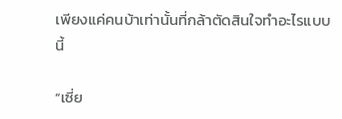เพียงแค่คนบ้าเท่านั้นที่กล้าตัดสินใจทำอะไรแบบนี้

“เซี่ย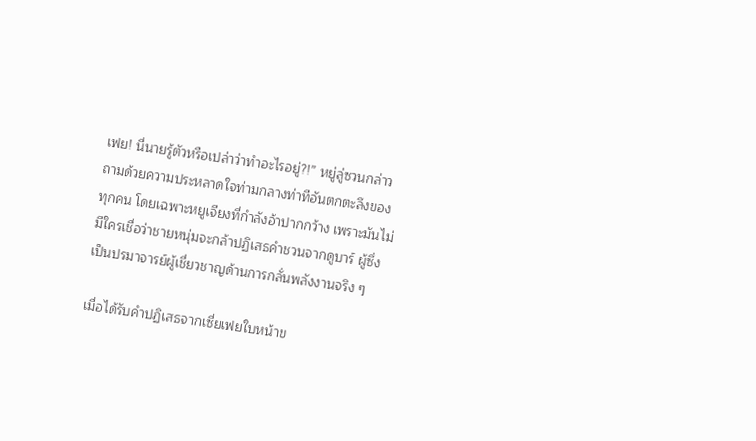เฟย! นี่นายรู้ตัวหรือเปล่าว่าทำอะไรอยู่?!” หยู่ลู่ซวนกล่าวถามด้วยความประหลาดใจท่ามกลางท่าทีอันตกตะลึงของทุกคน โดยเฉพาะหยูเจียงที่กำลังอ้าปากกว้าง เพราะมันไม่มีใครเชื่อว่าชายหนุ่มจะกล้าปฏิเสธคำชวนจากดูบาร์ ผู้ซึ่งเป็นปรมาจารย์ผู้เชี่ยวชาญด้านการกลั่นพลังงานจริง ๆ

เมื่อได้รับคำปฏิเสธจากเซี่ยเฟยใบหน้าข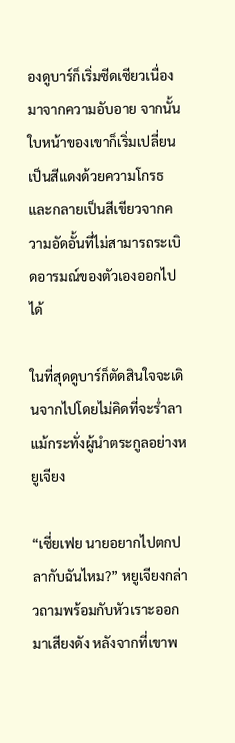องดูบาร์ก็เริ่มซีดเซียวเนื่องมาจากความอับอาย จากนั้นใบหน้าของเขาก็เริ่มเปลี่ยนเป็นสีแดงด้วยความโกรธ และกลายเป็นสีเขียวจากความอัดอั้นที่ไม่สามารถระเบิดอารมณ์ของตัวเองออกไปได้

ในที่สุดดูบาร์ก็ตัดสินใจจะเดินจากไปโดยไม่คิดที่จะร่ำลาแม้กระทั่งผู้นำตระกูลอย่างหยูเจียง

“เซี่ยเฟย นายอยากไปตกปลากับฉันไหม?” หยูเจียงกล่าวถามพร้อมกับหัวเราะออกมาเสียงดัง หลังจากที่เขาพ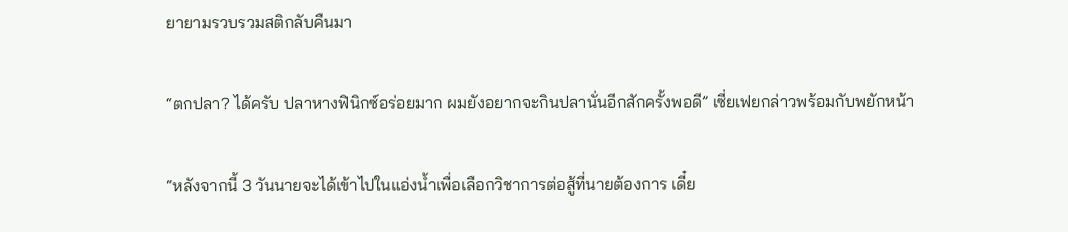ยายามรวบรวมสติกลับคืนมา

“ตกปลา? ได้ครับ ปลาหางฟินิกซ์อร่อยมาก ผมยังอยากจะกินปลานั่นอีกสักครั้งพอดี” เซี่ยเฟยกล่าวพร้อมกับพยักหน้า

“หลังจากนี้ 3 วันนายจะได้เข้าไปในแอ่งน้ำเพื่อเลือกวิชาการต่อสู้ที่นายต้องการ เดี๋ย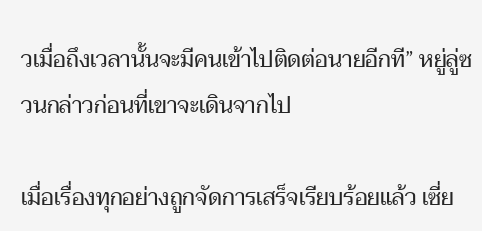วเมื่อถึงเวลานั้นจะมีคนเข้าไปติดต่อนายอีกที” หยู่ลู่ซวนกล่าวก่อนที่เขาจะเดินจากไป

เมื่อเรื่องทุกอย่างถูกจัดการเสร็จเรียบร้อยแล้ว เซี่ย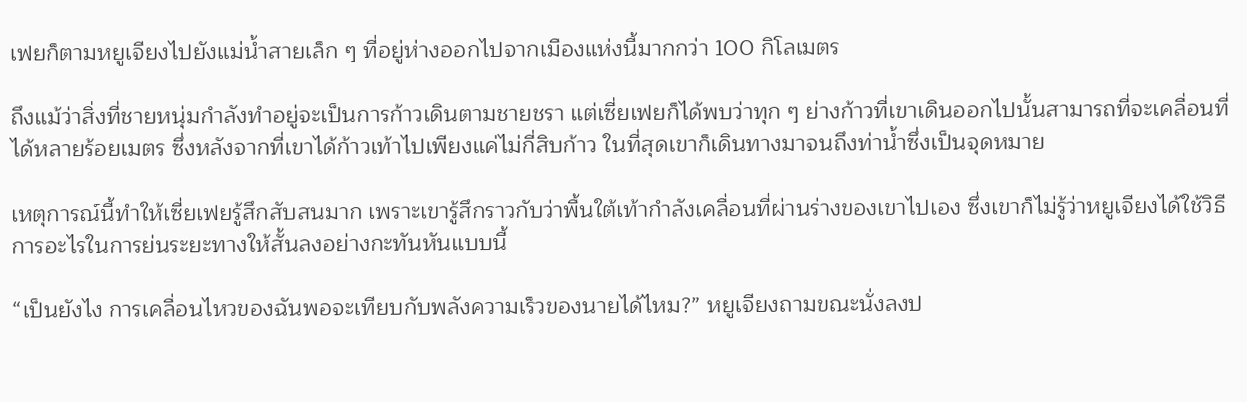เฟยก็ตามหยูเจียงไปยังแม่น้ำสายเล็ก ๆ ที่อยู่ห่างออกไปจากเมืองแห่งนี้มากกว่า 100 กิโลเมตร

ถึงแม้ว่าสิ่งที่ชายหนุ่มกำลังทำอยู่จะเป็นการก้าวเดินตามชายชรา แต่เซี่ยเฟยก็ได้พบว่าทุก ๆ ย่างก้าวที่เขาเดินออกไปนั้นสามารถที่จะเคลื่อนที่ได้หลายร้อยเมตร ซึ่งหลังจากที่เขาได้ก้าวเท้าไปเพียงแค่ไม่กี่สิบก้าว ในที่สุดเขาก็เดินทางมาจนถึงท่าน้ำซึ่งเป็นจุดหมาย

เหตุการณ์นี้ทำให้เซี่ยเฟยรู้สึกสับสนมาก เพราะเขารู้สึกราวกับว่าพื้นใต้เท้ากำลังเคลื่อนที่ผ่านร่างของเขาไปเอง ซึ่งเขาก็ไม่รู้ว่าหยูเจียงได้ใช้วิธีการอะไรในการย่นระยะทางให้สั้นลงอย่างกะทันหันแบบนี้

“เป็นยังไง การเคลื่อนไหวของฉันพอจะเทียบกับพลังความเร็วของนายได้ไหม?” หยูเจียงถามขณะนั่งลงป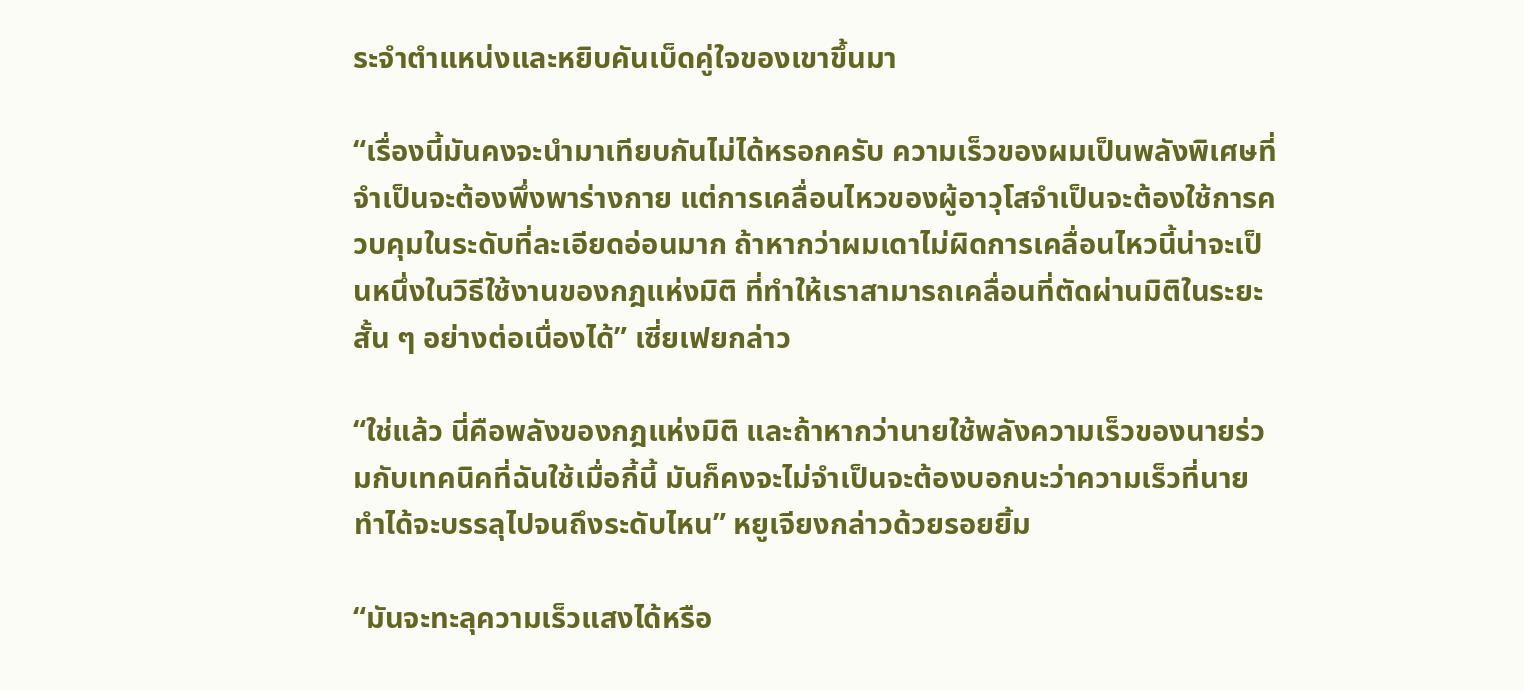ระจำตำแหน่งและหยิบคันเบ็ดคู่ใจของเขาขึ้นมา

“เรื่องนี้มันคงจะนำมาเทียบกันไม่ได้หรอกครับ ความเร็วของผมเป็นพลังพิเศษที่จำเป็นจะต้องพึ่งพาร่างกาย แต่การเคลื่อนไหวของผู้อาวุโสจำเป็นจะต้องใช้การควบคุมในระดับที่ละเอียดอ่อนมาก ถ้าหากว่าผมเดาไม่ผิดการเคลื่อนไหวนี้น่าจะเป็นหนึ่งในวิธีใช้งานของกฎแห่งมิติ ที่ทำให้เราสามารถเคลื่อนที่ตัดผ่านมิติในระยะสั้น ๆ อย่างต่อเนื่องได้” เซี่ยเฟยกล่าว

“ใช่แล้ว นี่คือพลังของกฎแห่งมิติ และถ้าหากว่านายใช้พลังความเร็วของนายร่วมกับเทคนิคที่ฉันใช้เมื่อกี้นี้ มันก็คงจะไม่จำเป็นจะต้องบอกนะว่าความเร็วที่นายทำได้จะบรรลุไปจนถึงระดับไหน” หยูเจียงกล่าวด้วยรอยยิ้ม

“มันจะทะลุความเร็วแสงได้หรือ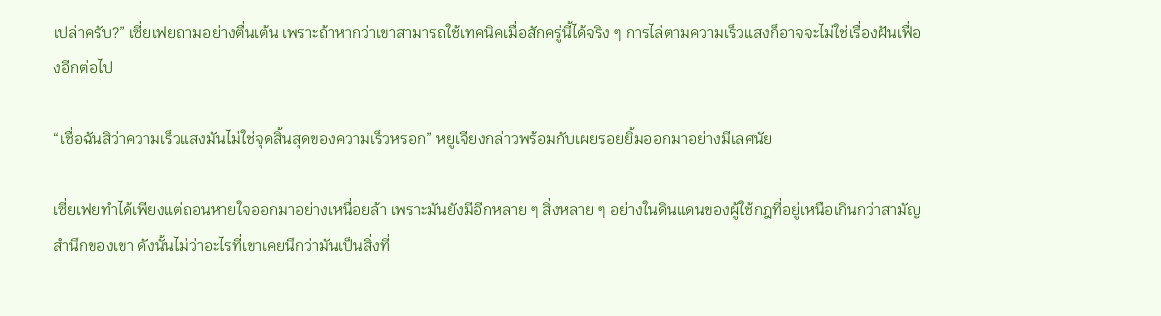เปล่าครับ?” เซี่ยเฟยถามอย่างตื่นเต้น เพราะถ้าหากว่าเขาสามารถใช้เทคนิคเมื่อสักครู่นี้ได้จริง ๆ การไล่ตามความเร็วแสงก็อาจจะไม่ใช่เรื่องฝันเฟื่องอีกต่อไป

“เชื่อฉันสิว่าความเร็วแสงมันไม่ใช่จุดสิ้นสุดของความเร็วหรอก” หยูเจียงกล่าวพร้อมกับเผยรอยยิ้มออกมาอย่างมีเลศนัย

เซี่ยเฟยทำได้เพียงแต่ถอนหายใจออกมาอย่างเหนื่อยล้า เพราะมันยังมีอีกหลาย ๆ สิ่งหลาย ๆ อย่างในดินแดนของผู้ใช้กฎที่อยู่เหนือเกินกว่าสามัญสำนึกของเขา ดังนั้นไม่ว่าอะไรที่เขาเคยนึกว่ามันเป็นสิ่งที่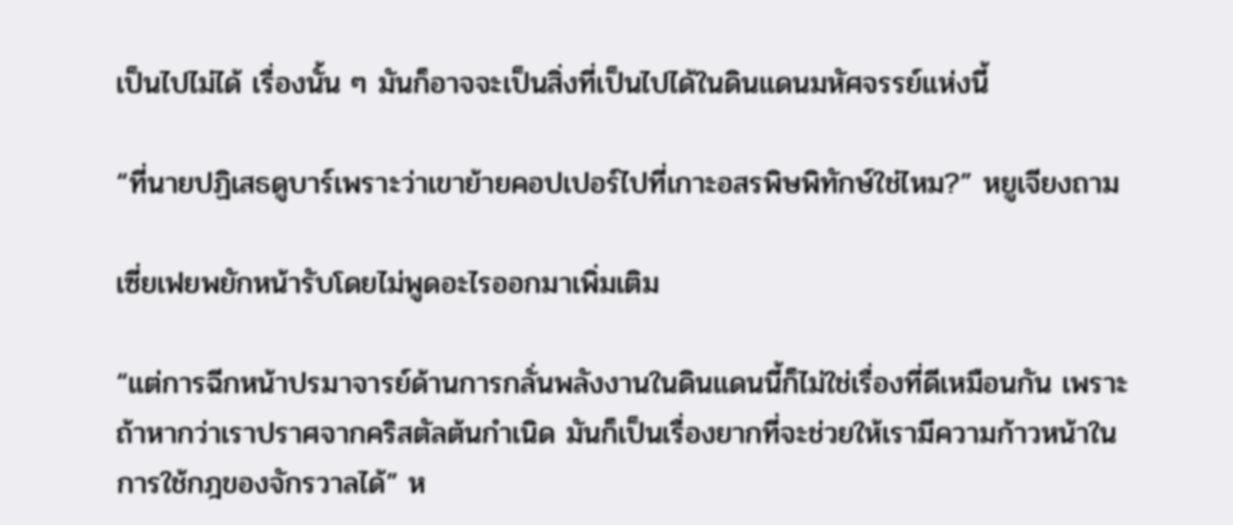เป็นไปไม่ได้ เรื่องนั้น ๆ มันก็อาจจะเป็นสิ่งที่เป็นไปได้ในดินแดนมหัศจรรย์แห่งนี้

“ที่นายปฏิเสธดูบาร์เพราะว่าเขาย้ายคอปเปอร์ไปที่เกาะอสรพิษพิทักษ์ใช่ไหม?” หยูเจียงถาม

เซี่ยเฟยพยักหน้ารับโดยไม่พูดอะไรออกมาเพิ่มเติม

“แต่การฉีกหน้าปรมาจารย์ด้านการกลั่นพลังงานในดินแดนนี้ก็ไม่ใช่เรื่องที่ดีเหมือนกัน เพราะถ้าหากว่าเราปราศจากคริสตัลต้นกำเนิด มันก็เป็นเรื่องยากที่จะช่วยให้เรามีความก้าวหน้าในการใช้กฎของจักรวาลได้” ห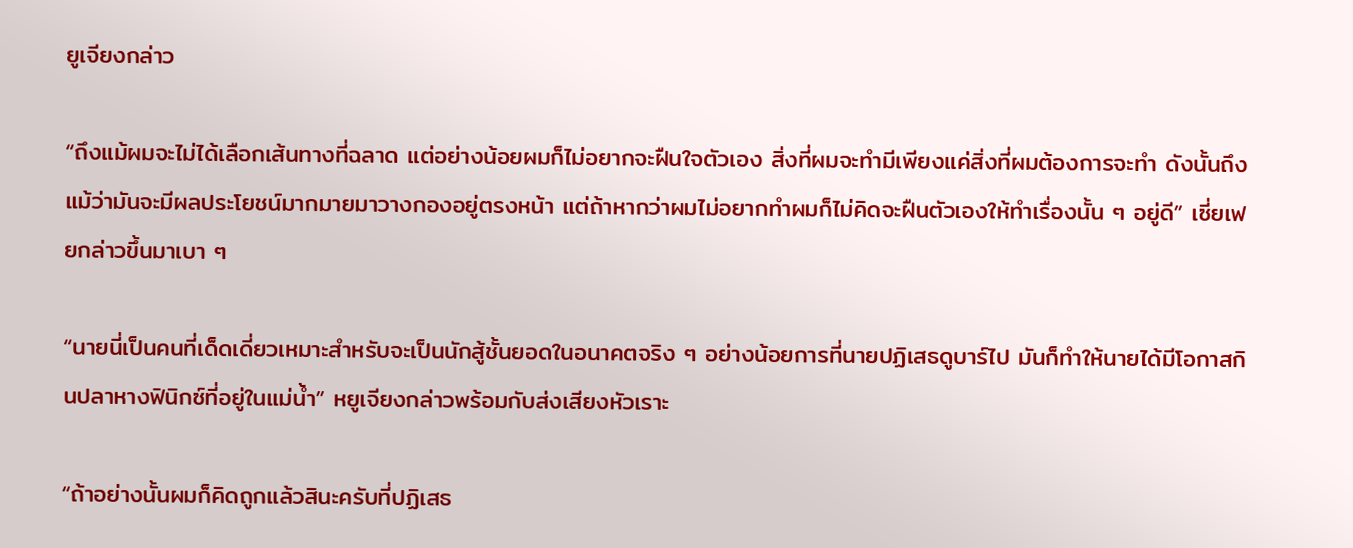ยูเจียงกล่าว

“ถึงแม้ผมจะไม่ได้เลือกเส้นทางที่ฉลาด แต่อย่างน้อยผมก็ไม่อยากจะฝืนใจตัวเอง สิ่งที่ผมจะทำมีเพียงแค่สิ่งที่ผมต้องการจะทำ ดังนั้นถึงแม้ว่ามันจะมีผลประโยชน์มากมายมาวางกองอยู่ตรงหน้า แต่ถ้าหากว่าผมไม่อยากทำผมก็ไม่คิดจะฝืนตัวเองให้ทำเรื่องนั้น ๆ อยู่ดี” เซี่ยเฟยกล่าวขึ้นมาเบา ๆ

“นายนี่เป็นคนที่เด็ดเดี่ยวเหมาะสำหรับจะเป็นนักสู้ชั้นยอดในอนาคตจริง ๆ อย่างน้อยการที่นายปฏิเสธดูบาร์ไป มันก็ทำให้นายได้มีโอกาสกินปลาหางฟินิกซ์ที่อยู่ในแม่น้ำ” หยูเจียงกล่าวพร้อมกับส่งเสียงหัวเราะ

“ถ้าอย่างนั้นผมก็คิดถูกแล้วสินะครับที่ปฏิเสธ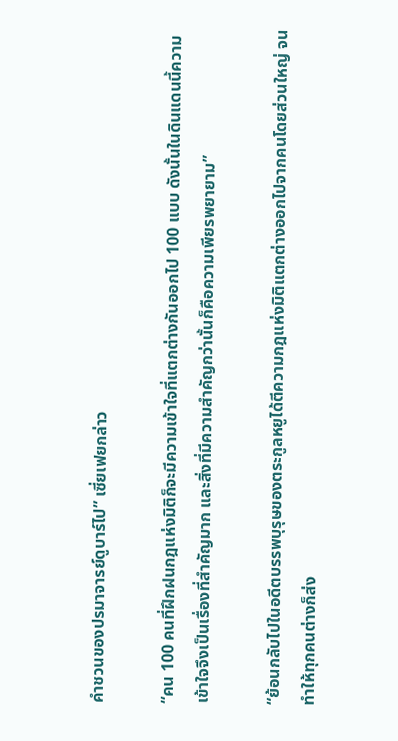คำชวนของปรมาจารย์ดูบาร์ไป” เซี่ยเฟยกล่าว

“คน 100 คนที่ฝึกฝนกฎแห่งมิติก็จะมีความเข้าใจที่แตกต่างกันออกไป 100 แบบ ดังนั้นในดินแดนนี้ความเข้าใจจึงเป็นเรื่องที่สำคัญมาก และสิ่งที่มีความสำคัญกว่านั้นก็คือความเพียรพยายาม”

“ย้อนกลับไปในอดีตบรรพบุรุษของตระกูลหยูได้ตีความกฎแห่งมิติแตกต่างออกไปจากคนโดยส่วนใหญ่ จนทำให้ทุกคนต่างก็ส่ง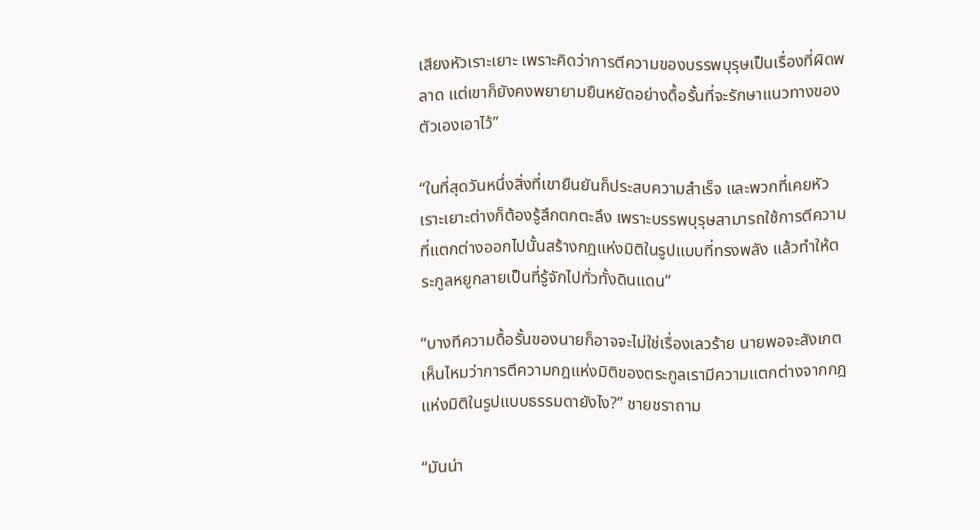เสียงหัวเราะเยาะ เพราะคิดว่าการตีความของบรรพบุรุษเป็นเรื่องที่ผิดพลาด แต่เขาก็ยังคงพยายามยืนหยัดอย่างดื้อรั้นที่จะรักษาแนวทางของตัวเองเอาไว้”

“ในที่สุดวันหนึ่งสิ่งที่เขายืนยันก็ประสบความสำเร็จ และพวกที่เคยหัวเราะเยาะต่างก็ต้องรู้สึกตกตะลึง เพราะบรรพบุรุษสามารถใช้การตีความที่แตกต่างออกไปนั้นสร้างกฎแห่งมิติในรูปแบบที่ทรงพลัง แล้วทำให้ตระกูลหยูกลายเป็นที่รู้จักไปทั่วทั้งดินแดน”

“บางทีความดื้อรั้นของนายก็อาจจะไม่ใช่เรื่องเลวร้าย นายพอจะสังเกตเห็นไหมว่าการตีความกฎแห่งมิติของตระกูลเรามีความแตกต่างจากกฎแห่งมิติในรูปแบบธรรมดายังไง?” ชายชราถาม

“มันน่า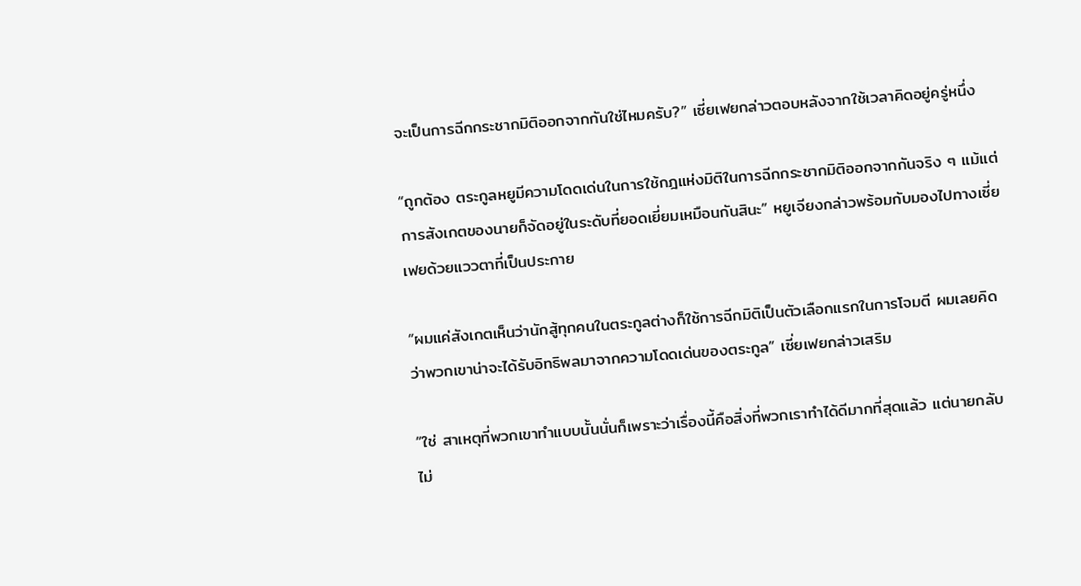จะเป็นการฉีกกระชากมิติออกจากกันใช่ไหมครับ?” เซี่ยเฟยกล่าวตอบหลังจากใช้เวลาคิดอยู่ครู่หนึ่ง

“ถูกต้อง ตระกูลหยูมีความโดดเด่นในการใช้กฎแห่งมิติในการฉีกกระชากมิติออกจากกันจริง ๆ แม้แต่การสังเกตของนายก็จัดอยู่ในระดับที่ยอดเยี่ยมเหมือนกันสินะ” หยูเจียงกล่าวพร้อมกับมองไปทางเซี่ยเฟยด้วยแววตาที่เป็นประกาย

“ผมแค่สังเกตเห็นว่านักสู้ทุกคนในตระกูลต่างก็ใช้การฉีกมิติเป็นตัวเลือกแรกในการโจมตี ผมเลยคิดว่าพวกเขาน่าจะได้รับอิทธิพลมาจากความโดดเด่นของตระกูล” เซี่ยเฟยกล่าวเสริม

“ใช่ สาเหตุที่พวกเขาทำแบบนั้นนั่นก็เพราะว่าเรื่องนี้คือสิ่งที่พวกเราทำได้ดีมากที่สุดแล้ว แต่นายกลับไม่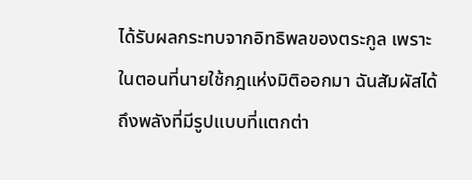ได้รับผลกระทบจากอิทธิพลของตระกูล เพราะในตอนที่นายใช้กฎแห่งมิติออกมา ฉันสัมผัสได้ถึงพลังที่มีรูปแบบที่แตกต่า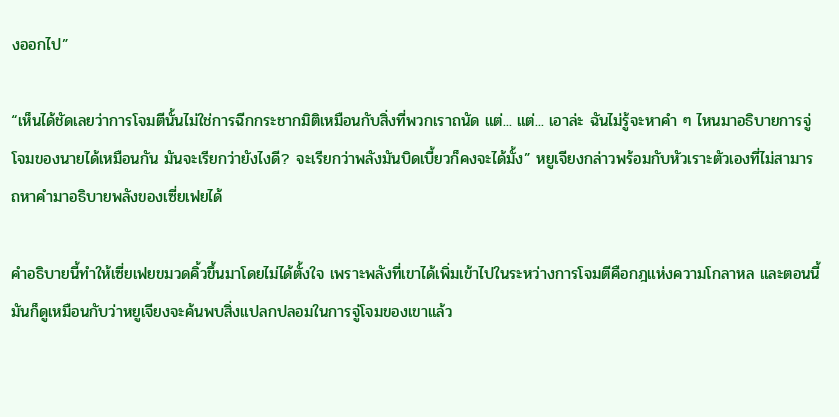งออกไป”

“เห็นได้ชัดเลยว่าการโจมตีนั้นไม่ใช่การฉีกกระชากมิติเหมือนกับสิ่งที่พวกเราถนัด แต่... แต่... เอาล่ะ ฉันไม่รู้จะหาคำ ๆ ไหนมาอธิบายการจู่โจมของนายได้เหมือนกัน มันจะเรียกว่ายังไงดี? จะเรียกว่าพลังมันบิดเบี้ยวก็คงจะได้มั้ง” หยูเจียงกล่าวพร้อมกับหัวเราะตัวเองที่ไม่สามารถหาคำมาอธิบายพลังของเซี่ยเฟยได้

คำอธิบายนี้ทำให้เซี่ยเฟยขมวดคิ้วขึ้นมาโดยไม่ได้ตั้งใจ เพราะพลังที่เขาได้เพิ่มเข้าไปในระหว่างการโจมตีคือกฎแห่งความโกลาหล และตอนนี้มันก็ดูเหมือนกับว่าหยูเจียงจะค้นพบสิ่งแปลกปลอมในการจู่โจมของเขาแล้ว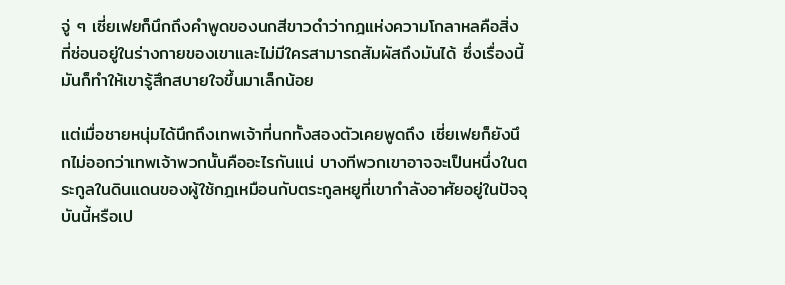จู่ ๆ เซี่ยเฟยก็นึกถึงคำพูดของนกสีขาวดำว่ากฎแห่งความโกลาหลคือสิ่งที่ซ่อนอยู่ในร่างกายของเขาและไม่มีใครสามารถสัมผัสถึงมันได้ ซึ่งเรื่องนี้มันก็ทำให้เขารู้สึกสบายใจขึ้นมาเล็กน้อย

แต่เมื่อชายหนุ่มได้นึกถึงเทพเจ้าที่นกทั้งสองตัวเคยพูดถึง เซี่ยเฟยก็ยังนึกไม่ออกว่าเทพเจ้าพวกนั้นคืออะไรกันแน่ บางทีพวกเขาอาจจะเป็นหนึ่งในตระกูลในดินแดนของผู้ใช้กฎเหมือนกับตระกูลหยูที่เขากำลังอาศัยอยู่ในปัจจุบันนี้หรือเป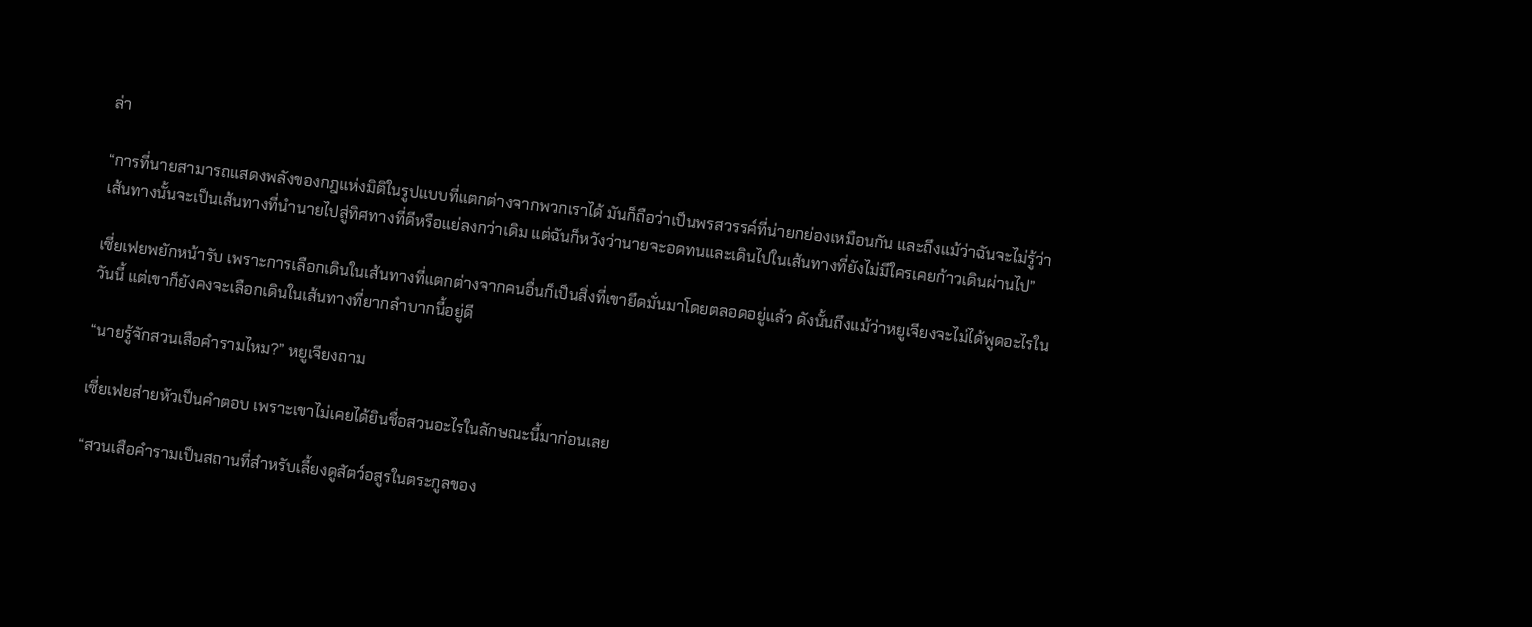ล่า

“การที่นายสามารถแสดงพลังของกฎแห่งมิติในรูปแบบที่แตกต่างจากพวกเราได้ มันก็ถือว่าเป็นพรสวรรค์ที่น่ายกย่องเหมือนกัน และถึงแม้ว่าฉันจะไม่รู้ว่าเส้นทางนั้นจะเป็นเส้นทางที่นำนายไปสู่ทิศทางที่ดีหรือแย่ลงกว่าเดิม แต่ฉันก็หวังว่านายจะอดทนและเดินไปในเส้นทางที่ยังไม่มีใครเคยก้าวเดินผ่านไป”

เซี่ยเฟยพยักหน้ารับ เพราะการเลือกเดินในเส้นทางที่แตกต่างจากคนอื่นก็เป็นสิ่งที่เขายึดมั่นมาโดยตลอดอยู่แล้ว ดังนั้นถึงแม้ว่าหยูเจียงจะไม่ได้พูดอะไรในวันนี้ แต่เขาก็ยังคงจะเลือกเดินในเส้นทางที่ยากลำบากนี้อยู่ดี

“นายรู้จักสวนเสือคำรามไหม?” หยูเจียงถาม

เซี่ยเฟยส่ายหัวเป็นคำตอบ เพราะเขาไม่เคยได้ยินชื่อสวนอะไรในลักษณะนี้มาก่อนเลย

“สวนเสือคำรามเป็นสถานที่สำหรับเลี้ยงดูสัตว์อสูรในตระกูลของ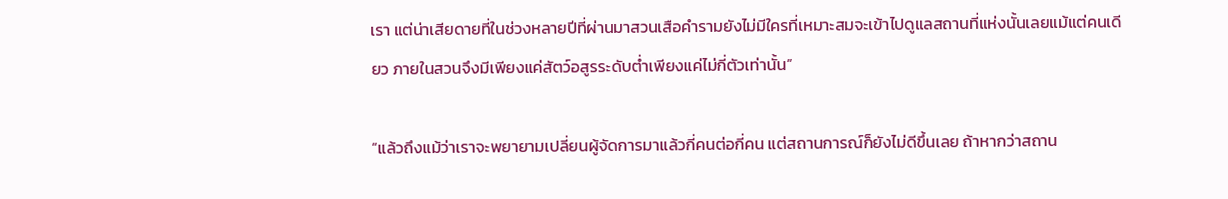เรา แต่น่าเสียดายที่ในช่วงหลายปีที่ผ่านมาสวนเสือคำรามยังไม่มีใครที่เหมาะสมจะเข้าไปดูแลสถานที่แห่งนั้นเลยแม้แต่คนเดียว ภายในสวนจึงมีเพียงแค่สัตว์อสูรระดับต่ำเพียงแค่ไม่กี่ตัวเท่านั้น”

“แล้วถึงแม้ว่าเราจะพยายามเปลี่ยนผู้จัดการมาแล้วกี่คนต่อกี่คน แต่สถานการณ์ก็ยังไม่ดีขึ้นเลย ถ้าหากว่าสถาน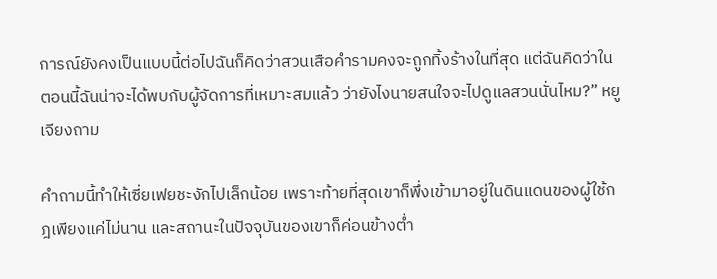การณ์ยังคงเป็นแบบนี้ต่อไปฉันก็คิดว่าสวนเสือคำรามคงจะถูกทิ้งร้างในที่สุด แต่ฉันคิดว่าในตอนนี้ฉันน่าจะได้พบกับผู้จัดการที่เหมาะสมแล้ว ว่ายังไงนายสนใจจะไปดูแลสวนนั่นไหม?” หยูเจียงถาม

คำถามนี้ทำให้เซี่ยเฟยชะงักไปเล็กน้อย เพราะท้ายที่สุดเขาก็พึ่งเข้ามาอยู่ในดินแดนของผู้ใช้กฎเพียงแค่ไม่นาน และสถานะในปัจจุบันของเขาก็ค่อนข้างต่ำ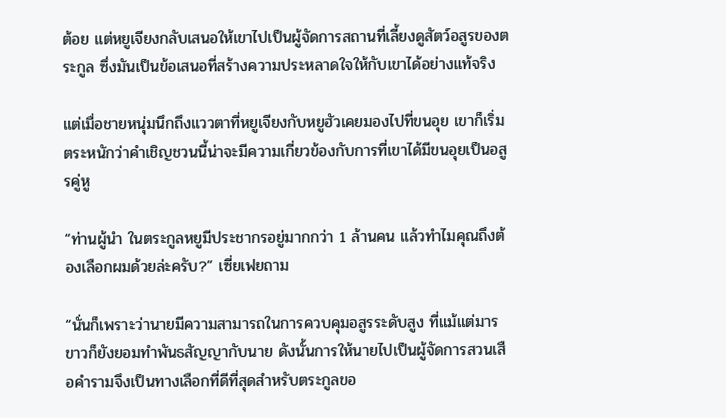ต้อย แต่หยูเจียงกลับเสนอให้เขาไปเป็นผู้จัดการสถานที่เลี้ยงดูสัตว์อสูรของตระกูล ซึ่งมันเป็นข้อเสนอที่สร้างความประหลาดใจให้กับเขาได้อย่างแท้จริง

แต่เมื่อชายหนุ่มนึกถึงแววตาที่หยูเจียงกับหยูฮัวเคยมองไปที่ขนอุย เขาก็เริ่มตระหนักว่าคำเชิญชวนนี้น่าจะมีความเกี่ยวข้องกับการที่เขาได้มีขนอุยเป็นอสูรคู่หู

“ท่านผู้นำ ในตระกูลหยูมีประชากรอยู่มากกว่า 1 ล้านคน แล้วทำไมคุณถึงต้องเลือกผมด้วยล่ะครับ?” เซี่ยเฟยถาม

“นั่นก็เพราะว่านายมีความสามารถในการควบคุมอสูรระดับสูง ที่แม้แต่มารขาวก็ยังยอมทำพันธสัญญากับนาย ดังนั้นการให้นายไปเป็นผู้จัดการสวนเสือคำรามจึงเป็นทางเลือกที่ดีที่สุดสำหรับตระกูลขอ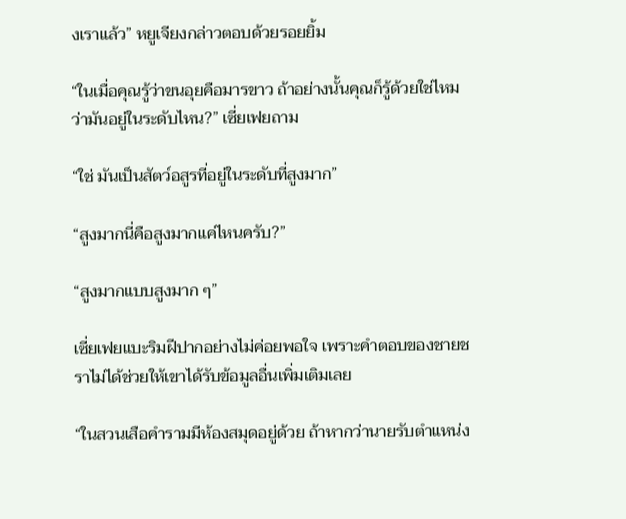งเราแล้ว” หยูเจียงกล่าวตอบด้วยรอยยิ้ม

“ในเมื่อคุณรู้ว่าขนอุยคือมารขาว ถ้าอย่างนั้นคุณก็รู้ด้วยใช่ไหมว่ามันอยู่ในระดับไหน?” เซี่ยเฟยถาม

“ใช่ มันเป็นสัตว์อสูรที่อยู่ในระดับที่สูงมาก”

“สูงมากนี่คือสูงมากแค่ไหนครับ?”

“สูงมากแบบสูงมาก ๆ”

เซี่ยเฟยแบะริมฝีปากอย่างไม่ค่อยพอใจ เพราะคำตอบของชายชราไม่ได้ช่วยให้เขาได้รับข้อมูลอื่นเพิ่มเติมเลย

“ในสวนเสือคำรามมีห้องสมุดอยู่ด้วย ถ้าหากว่านายรับตำแหน่ง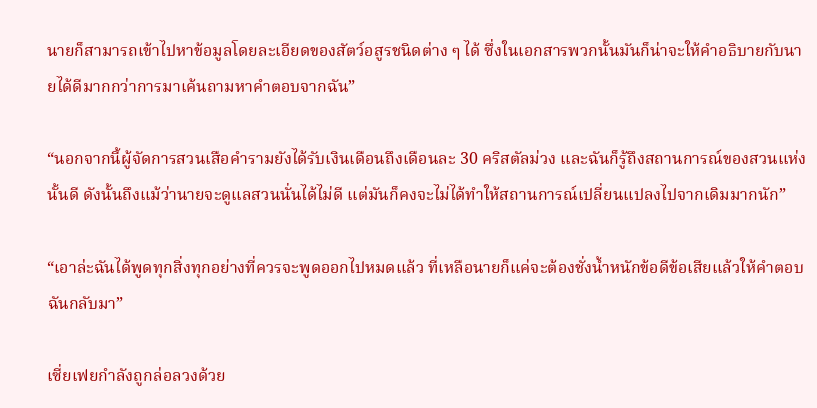นายก็สามารถเข้าไปหาข้อมูลโดยละเอียดของสัตว์อสูรชนิดต่าง ๆ ได้ ซึ่งในเอกสารพวกนั้นมันก็น่าจะให้คำอธิบายกับนายได้ดีมากกว่าการมาเค้นถามหาคำตอบจากฉัน”

“นอกจากนี้ผู้จัดการสวนเสือคำรามยังได้รับเงินเดือนถึงเดือนละ 30 คริสตัลม่วง และฉันก็รู้ถึงสถานการณ์ของสวนแห่งนั้นดี ดังนั้นถึงแม้ว่านายจะดูแลสวนนั่นได้ไม่ดี แต่มันก็คงจะไม่ได้ทำให้สถานการณ์เปลี่ยนแปลงไปจากเดิมมากนัก”

“เอาล่ะฉันได้พูดทุกสิ่งทุกอย่างที่ควรจะพูดออกไปหมดแล้ว ที่เหลือนายก็แค่จะต้องชั่งน้ำหนักข้อดีข้อเสียแล้วให้คำตอบฉันกลับมา”

เซี่ยเฟยกำลังถูกล่อลวงด้วย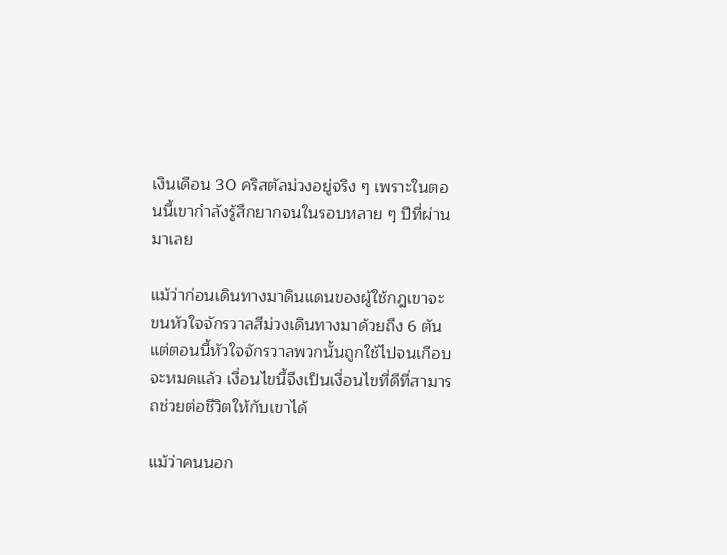เงินเดือน 30 คริสตัลม่วงอยู่จริง ๆ เพราะในตอนนี้เขากำลังรู้สึกยากจนในรอบหลาย ๆ ปีที่ผ่านมาเลย

แม้ว่าก่อนเดินทางมาดินแดนของผู้ใช้กฎเขาจะขนหัวใจจักรวาลสีม่วงเดินทางมาด้วยถึง 6 ตัน แต่ตอนนี้หัวใจจักรวาลพวกนั้นถูกใช้ไปจนเกือบจะหมดแล้ว เงื่อนไขนี้จึงเป็นเงื่อนไขที่ดีที่สามารถช่วยต่อชีวิตให้กับเขาได้

แม้ว่าคนนอก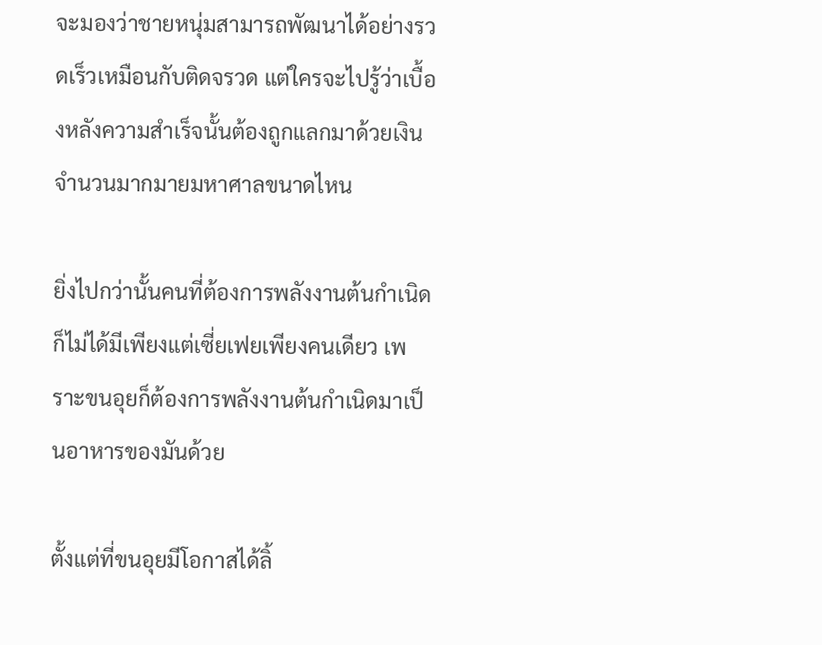จะมองว่าชายหนุ่มสามารถพัฒนาได้อย่างรวดเร็วเหมือนกับติดจรวด แต่ใครจะไปรู้ว่าเบื้องหลังความสำเร็จนั้นต้องถูกแลกมาด้วยเงินจำนวนมากมายมหาศาลขนาดไหน

ยิ่งไปกว่านั้นคนที่ต้องการพลังงานต้นกำเนิดก็ไม่ได้มีเพียงแต่เซี่ยเฟยเพียงคนเดียว เพราะขนอุยก็ต้องการพลังงานต้นกำเนิดมาเป็นอาหารของมันด้วย

ตั้งแต่ที่ขนอุยมีโอกาสได้ลิ้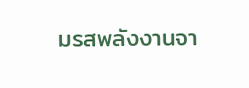มรสพลังงานจา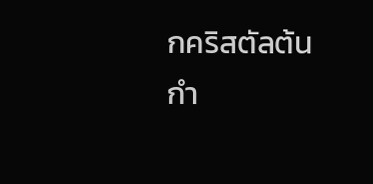กคริสตัลต้นกำ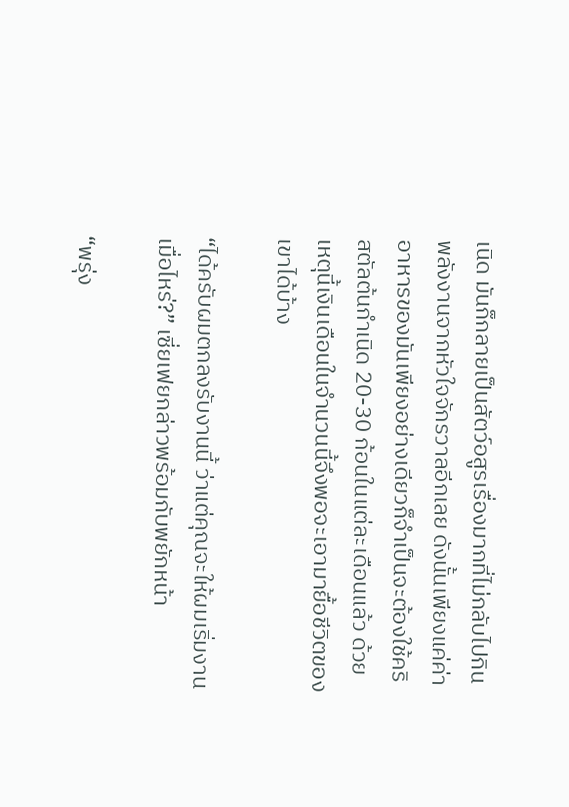เนิด มันก็กลายเป็นสัตว์อสูรเรื่องมากที่ไม่กลับไปกินพลังงานจากหัวใจจักรวาลอีกเลย ดังนั้นเพียงแค่ค่าอาหารของมันเพียงอย่างเดียวก็จำเป็นจะต้องใช้คริสตัลต้นกำเนิด 20-30 ก้อนในแต่ละเดือนแล้ว ด้วยเหตุนี้เงินเดือนในจำนวนนี้จึงพอจะเอามายื้อชีวิตของเขาได้บ้าง

“ได้ครับผมตกลงรับงานนี้ ว่าแต่คุณจะให้ผมเริ่มงานเมื่อไหร่?” เซี่ยเฟยกล่าวพร้อมกับพยักหน้า

“พรุ่ง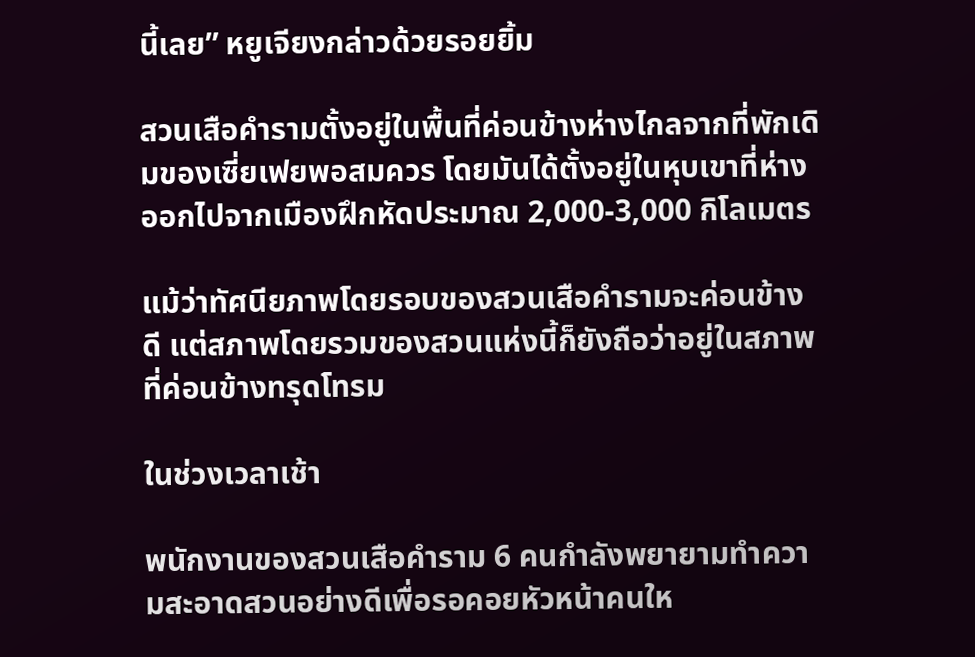นี้เลย” หยูเจียงกล่าวด้วยรอยยิ้ม

สวนเสือคำรามตั้งอยู่ในพื้นที่ค่อนข้างห่างไกลจากที่พักเดิมของเซี่ยเฟยพอสมควร โดยมันได้ตั้งอยู่ในหุบเขาที่ห่างออกไปจากเมืองฝึกหัดประมาณ 2,000-3,000 กิโลเมตร

แม้ว่าทัศนียภาพโดยรอบของสวนเสือคำรามจะค่อนข้างดี แต่สภาพโดยรวมของสวนแห่งนี้ก็ยังถือว่าอยู่ในสภาพที่ค่อนข้างทรุดโทรม

ในช่วงเวลาเช้า

พนักงานของสวนเสือคำราม 6 คนกำลังพยายามทำความสะอาดสวนอย่างดีเพื่อรอคอยหัวหน้าคนให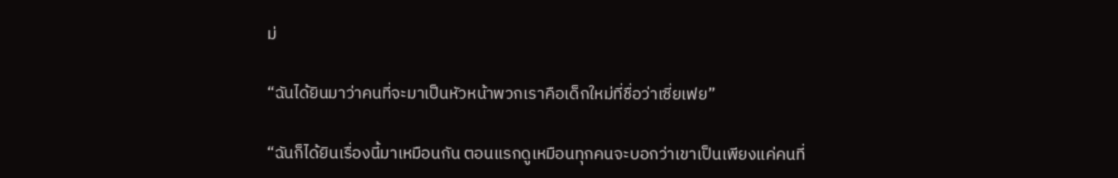ม่

“ฉันได้ยินมาว่าคนที่จะมาเป็นหัวหน้าพวกเราคือเด็กใหม่ที่ชื่อว่าเซี่ยเฟย”

“ฉันก็ได้ยินเรื่องนี้มาเหมือนกัน ตอนแรกดูเหมือนทุกคนจะบอกว่าเขาเป็นเพียงแค่คนที่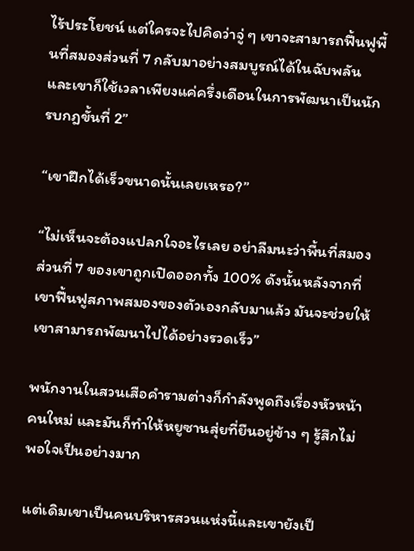ไร้ประโยชน์ แต่ใครจะไปคิดว่าจู่ ๆ เขาจะสามารถฟื้นฟูพื้นที่สมองส่วนที่ 7 กลับมาอย่างสมบูรณ์ได้ในฉับพลัน และเขาก็ใช้เวลาเพียงแค่ครึ่งเดือนในการพัฒนาเป็นนักรบกฎขั้นที่ 2”

“เขาฝึกได้เร็วขนาดนั้นเลยเหรอ?”

“ไม่เห็นจะต้องแปลกใจอะไรเลย อย่าลืมนะว่าพื้นที่สมองส่วนที่ 7 ของเขาถูกเปิดออกทั้ง 100% ดังนั้นหลังจากที่เขาฟื้นฟูสภาพสมองของตัวเองกลับมาแล้ว มันจะช่วยให้เขาสามารถพัฒนาไปได้อย่างรวดเร็ว”

พนักงานในสวนเสือคำรามต่างก็กำลังพูดถึงเรื่องหัวหน้าคนใหม่ และมันก็ทำให้หยูซานสุ่ยที่ยืนอยู่ข้าง ๆ รู้สึกไม่พอใจเป็นอย่างมาก

แต่เดิมเขาเป็นคนบริหารสวนแห่งนี้และเขายังเป็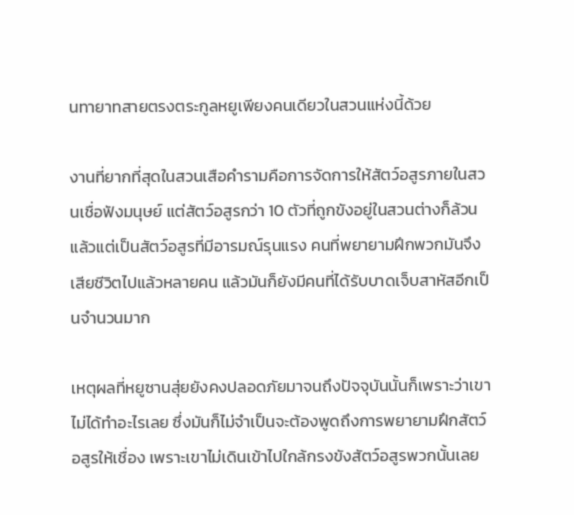นทายาทสายตรงตระกูลหยูเพียงคนเดียวในสวนแห่งนี้ด้วย

งานที่ยากที่สุดในสวนเสือคำรามคือการจัดการให้สัตว์อสูรภายในสวนเชื่อฟังมนุษย์ แต่สัตว์อสูรกว่า 10 ตัวที่ถูกขังอยู่ในสวนต่างก็ล้วนแล้วแต่เป็นสัตว์อสูรที่มีอารมณ์รุนแรง คนที่พยายามฝึกพวกมันจึงเสียชีวิตไปแล้วหลายคน แล้วมันก็ยังมีคนที่ได้รับบาดเจ็บสาหัสอีกเป็นจำนวนมาก

เหตุผลที่หยูซานสุ่ยยังคงปลอดภัยมาจนถึงปัจจุบันนั้นก็เพราะว่าเขาไม่ได้ทำอะไรเลย ซึ่งมันก็ไม่จำเป็นจะต้องพูดถึงการพยายามฝึกสัตว์อสูรให้เชื่อง เพราะเขาไม่เดินเข้าไปใกล้กรงขังสัตว์อสูรพวกนั้นเลย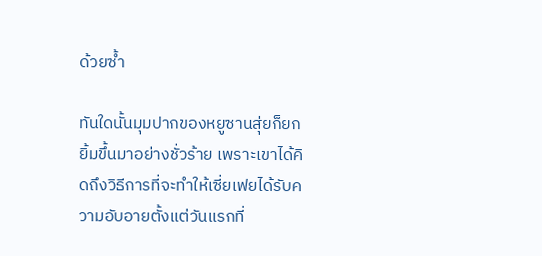ด้วยซ้ำ

ทันใดนั้นมุมปากของหยูซานสุ่ยก็ยกยิ้มขึ้นมาอย่างชั่วร้าย เพราะเขาได้คิดถึงวิธีการที่จะทำให้เซี่ยเฟยได้รับความอับอายตั้งแต่วันแรกที่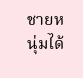ชายหนุ่มได้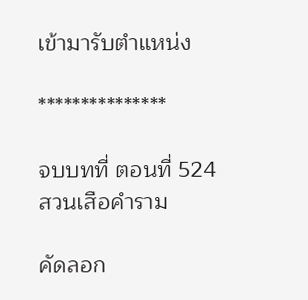เข้ามารับตำแหน่ง

***************

จบบทที่ ตอนที่ 524 สวนเสือคำราม

คัดลอก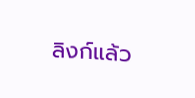ลิงก์แล้ว